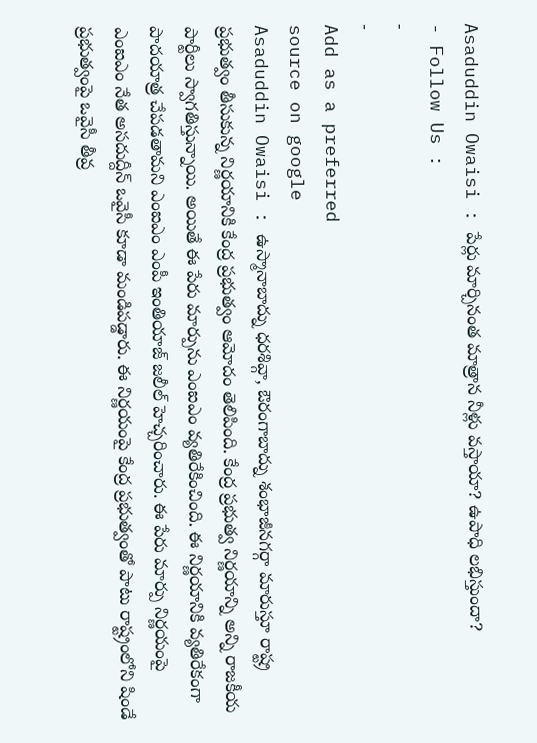Asaduddin Owaisi : పేర్లు మార్చినంత మాత్రాన నీళ్లు వస్తాయా? ఉపాధి లభిస్తుందా?
- Follow Us :
-
-
Add as a preferred
source on google
Asaduddin Owaisi : ఉస్మానాబాద్ను ధరశివ్గా, ఔరంగాబాద్ను శంభాజీనగర్గా మారుస్తూ రాష్ట్ర ప్రభుత్వం తీసుకున్న నిర్ణయానికి కేంద్ర ప్రభుత్వం ఆమోదం తెలిపింది. కేంద్ర ప్రభుత్వ నిర్ణయాన్ని అన్ని రాజకీయ పార్టీలు స్వాగతిస్తున్నాయి. అయితే ఈ పేరు మార్పును ఎంఐఎం వ్యతిరేకించింది. ఈ నిర్ణయానికి వ్యతిరేకంగా పాదయాత్ర చేపడతామని ఎంఐఎం ఎంపీ ఇంతియాజ్ జలీల్ హెచ్చరించారు. ఈ పేరు మార్పు నిర్ణయంపై ఎంఐఎం నేత అసదుద్దీన్ ఒవైసీ కూడా మండిపడ్డారు. ఈ నిర్ణయంపై కేంద్ర ప్రభుత్వంతో పాటు రాష్ట్రంలోని షిండే ప్రభుత్వంపై ఒవైసీ తీవ్ర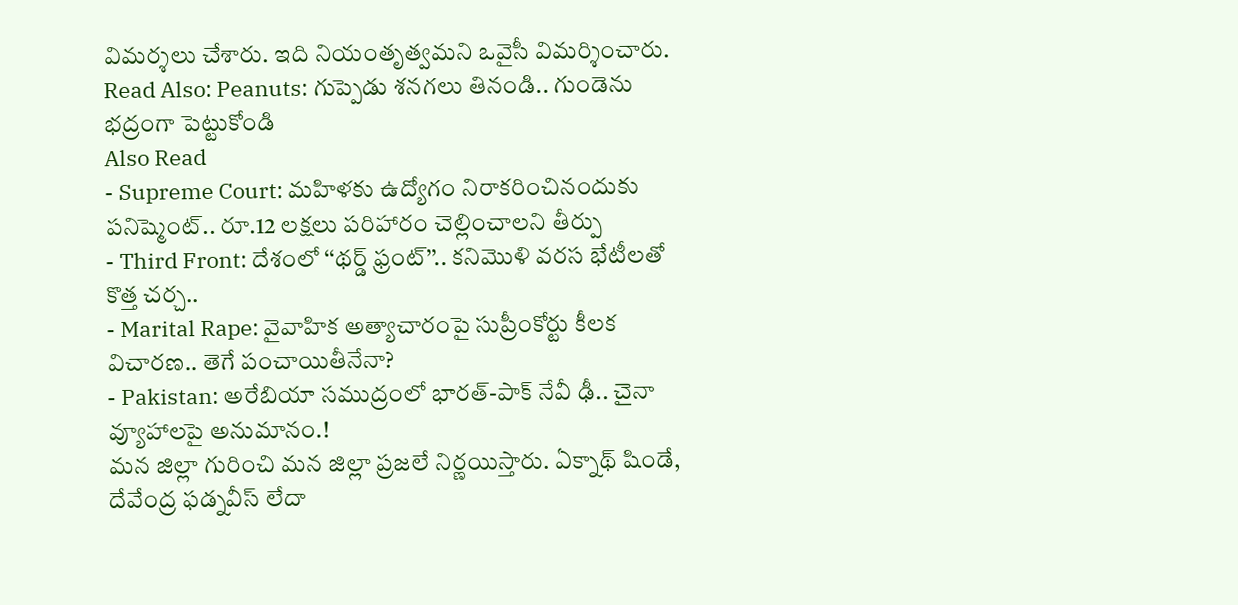విమర్శలు చేశారు. ఇది నియంతృత్వమని ఒవైసీ విమర్శించారు.
Read Also: Peanuts: గుప్పెడు శనగలు తినండి.. గుండెను భద్రంగా పెట్టుకోండి
Also Read
- Supreme Court: మహిళకు ఉద్యోగం నిరాకరించినందుకు పనిష్మెంట్.. రూ.12 లక్షలు పరిహారం చెల్లించాలని తీర్పు
- Third Front: దేశంలో ‘‘థర్డ్ ఫ్రంట్’’.. కనిమొళి వరస భేటీలతో కొత్త చర్చ..
- Marital Rape: వైవాహిక అత్యాచారంపై సుప్రీంకోర్టు కీలక విచారణ.. తెగే పంచాయితీనేనా?
- Pakistan: అరేబియా సముద్రంలో భారత్-పాక్ నేవీ ఢీ.. చైనా వ్యూహాలపై అనుమానం.!
మన జిల్లా గురించి మన జిల్లా ప్రజలే నిర్ణయిస్తారు. ఏక్నాథ్ షిండే, దేవేంద్ర ఫడ్నవీస్ లేదా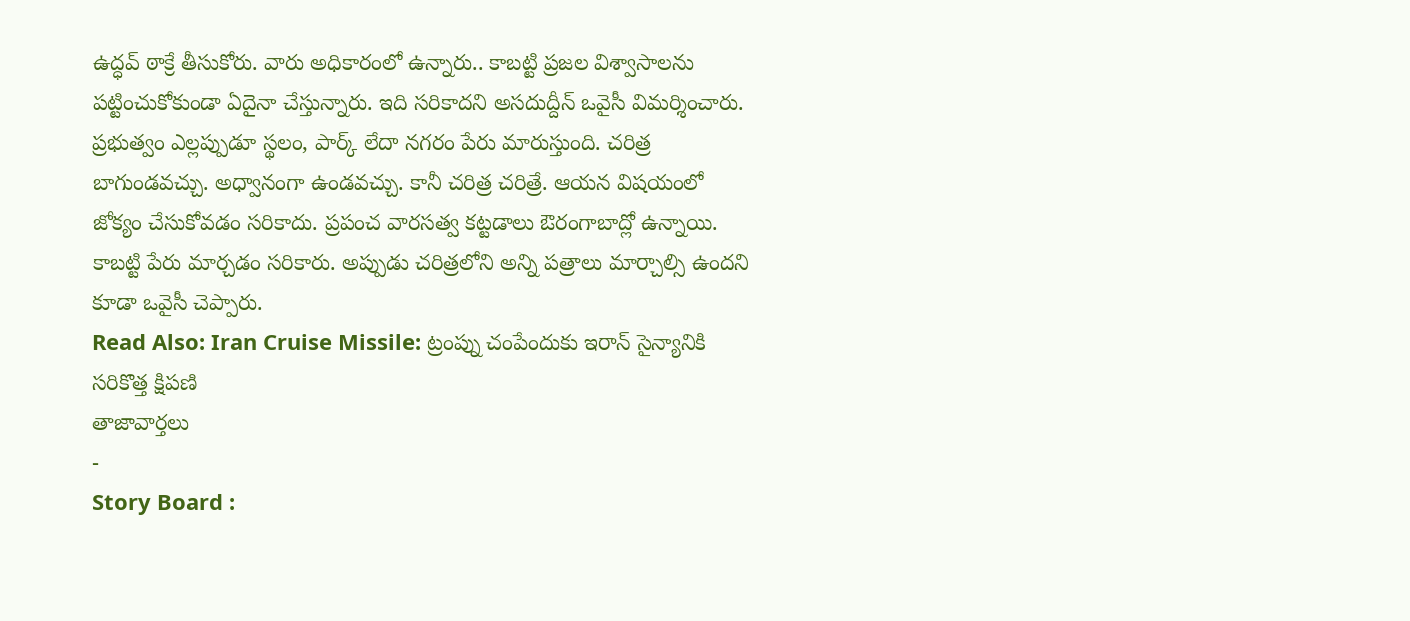ఉద్ధవ్ ఠాక్రే తీసుకోరు. వారు అధికారంలో ఉన్నారు.. కాబట్టి ప్రజల విశ్వాసాలను పట్టించుకోకుండా ఏదైనా చేస్తున్నారు. ఇది సరికాదని అసదుద్దీన్ ఒవైసీ విమర్శించారు. ప్రభుత్వం ఎల్లప్పుడూ స్థలం, పార్క్ లేదా నగరం పేరు మారుస్తుంది. చరిత్ర బాగుండవచ్చు. అధ్వానంగా ఉండవచ్చు. కానీ చరిత్ర చరిత్రే. ఆయన విషయంలో జోక్యం చేసుకోవడం సరికాదు. ప్రపంచ వారసత్వ కట్టడాలు ఔరంగాబాద్లో ఉన్నాయి. కాబట్టి పేరు మార్చడం సరికారు. అప్పుడు చరిత్రలోని అన్ని పత్రాలు మార్చాల్సి ఉందని కూడా ఒవైసీ చెప్పారు.
Read Also: Iran Cruise Missile: ట్రంప్ను చంపేందుకు ఇరాన్ సైన్యానికి సరికొత్త క్షిపణి
తాజావార్తలు
-
Story Board :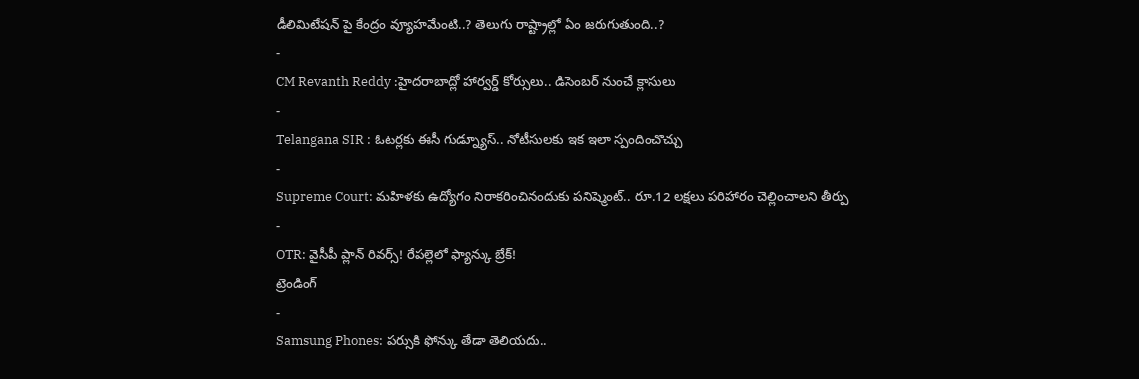డీలిమిటేషన్ పై కేంద్రం వ్యూహమేంటి..? తెలుగు రాష్ట్రాల్లో ఏం జరుగుతుంది..?
-
CM Revanth Reddy :హైదరాబాద్లో హార్వర్డ్ కోర్సులు.. డిసెంబర్ నుంచే క్లాసులు
-
Telangana SIR : ఓటర్లకు ఈసీ గుడ్న్యూస్.. నోటీసులకు ఇక ఇలా స్పందించొచ్చు
-
Supreme Court: మహిళకు ఉద్యోగం నిరాకరించినందుకు పనిష్మెంట్.. రూ.12 లక్షలు పరిహారం చెల్లించాలని తీర్పు
-
OTR: వైసీపీ ప్లాన్ రివర్స్! రేపల్లెలో ఫ్యాన్కు బ్రేక్!
ట్రెండింగ్
-
Samsung Phones: పర్సుకి ఫోన్కు తేడా తెలియదు..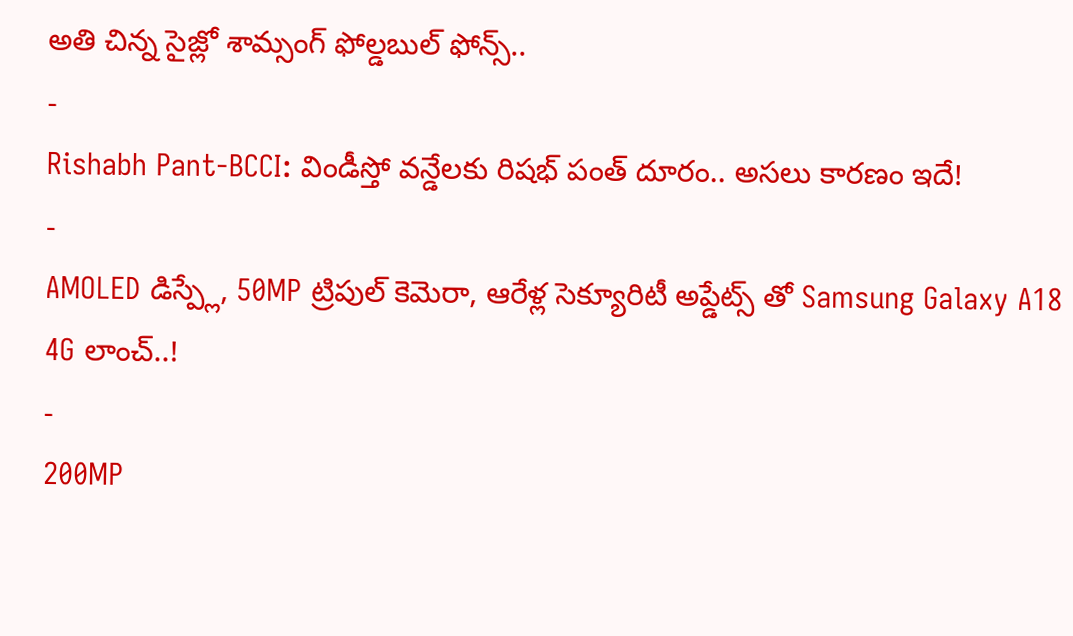అతి చిన్న సైజ్లో శామ్సంగ్ ఫోల్డబుల్ ఫోన్స్..
-
Rishabh Pant-BCCI: విండీస్తో వన్డేలకు రిషభ్ పంత్ దూరం.. అసలు కారణం ఇదే!
-
AMOLED డిస్ప్లే, 50MP ట్రిపుల్ కెమెరా, ఆరేళ్ల సెక్యూరిటీ అప్డేట్స్ తో Samsung Galaxy A18 4G లాంచ్..!
-
200MP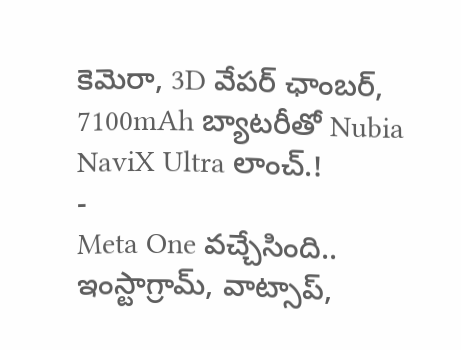కెమెరా, 3D వేపర్ ఛాంబర్, 7100mAh బ్యాటరీతో Nubia NaviX Ultra లాంచ్.!
-
Meta One వచ్చేసింది.. ఇంస్టాగ్రామ్, వాట్సాప్,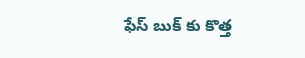ఫేస్ బుక్ కు కొత్త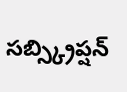సబ్స్క్రిప్షన్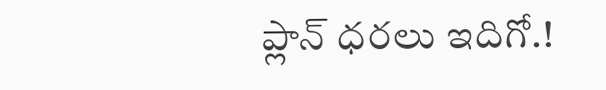ప్లాన్ ధరలు ఇదిగో.!